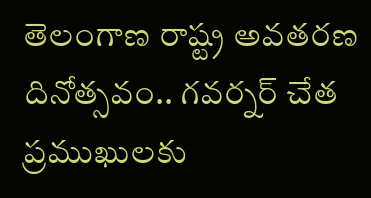తెలంగాణ రాష్ట్ర అవతరణ దినోత్సవం.. గవర్నర్ చేత ప్రముఖులకు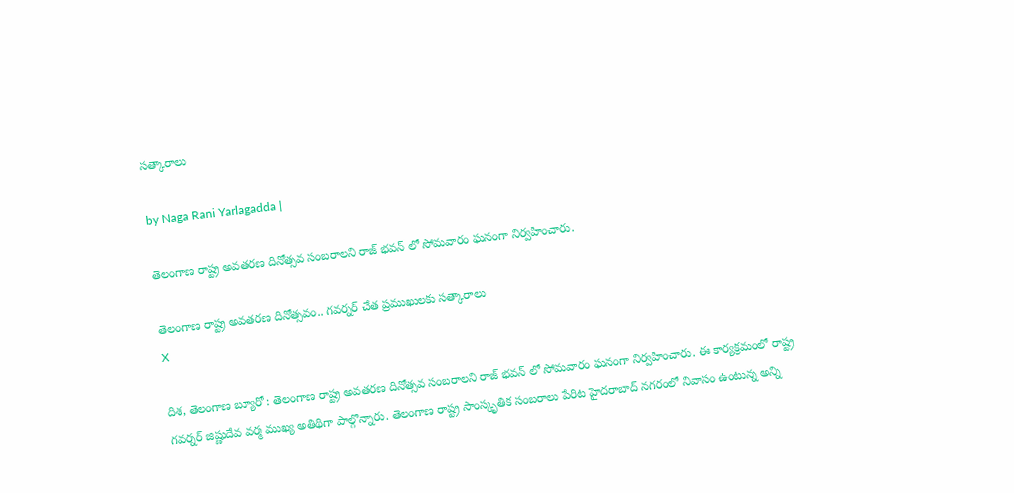సత్కారాలు

by Naga Rani Yarlagadda |

తెలంగాణ రాష్ట్ర అవతరణ దినోత్సవ సంబరాలని రాజ్ భవన్ లో సోమవారం ఘనంగా నిర్వహించారు.

తెలంగాణ రాష్ట్ర అవతరణ దినోత్సవం.. గవర్నర్ చేత ప్రముఖులకు సత్కారాలు
X

దిశ, తెలంగాణ బ్యూరో : తెలంగాణ రాష్ట్ర అవతరణ దినోత్సవ సంబరాలని రాజ్ భవన్ లో సోమవారం ఘనంగా నిర్వహించారు. ఈ కార్యక్రమంలో రాష్ట్ర గవర్నర్ జిష్ణుదేవ వర్మ ముఖ్య అతిథిగా పాల్గొన్నారు. తెలంగాణ రాష్ట్ర సాంస్కృతిక సంబరాలు పేరిట హైదరాబాద్ నగరంలో నివాసం ఉంటున్న అన్ని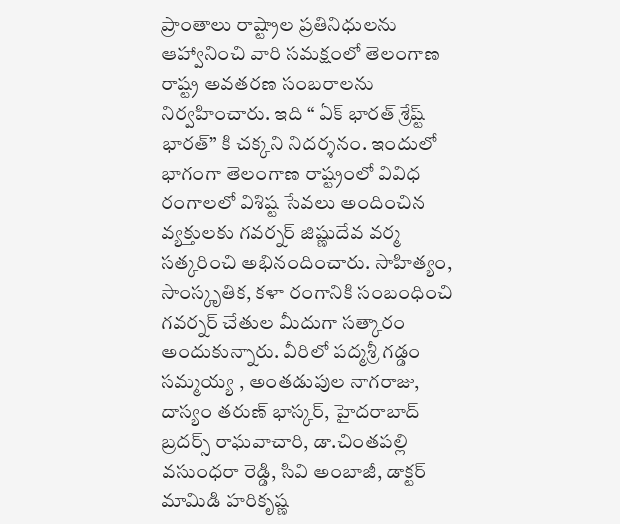ప్రాంతాలు రాష్ట్రాల ప్రతినిధులను ఆహ్వానించి వారి సమక్షంలో తెలంగాణ రాష్ట్ర అవతరణ సంబరాలను నిర్వహించారు. ఇది “ ఏక్ భారత్ శ్రేష్ట్ భారత్” కి చక్కని నిదర్శనం. ఇందులో భాగంగా తెలంగాణ రాష్ట్రంలో వివిధ రంగాలలో విశిష్ట సేవలు అందించిన వ్యక్తులకు గవర్నర్ జిష్ణుదేవ వర్మ సత్కరించి అభినందించారు. సాహిత్యం, సాంస్కృతిక, కళా రంగానికి సంబంధించి గవర్నర్ చేతుల మీదుగా సత్కారం అందుకున్నారు. వీరిలో పద్మశ్రీ గడ్డం సమ్మయ్య , అంతడుపుల నాగరాజు, దాస్యం తరుణ్ భాస్కర్, హైదరాబాద్ బ్రదర్స్ రాఘవాచారి, డా.చింతపల్లి వసుంధరా రెడ్డి, సివి అంబాజీ, డాక్టర్ మామిడి హరికృష్ణ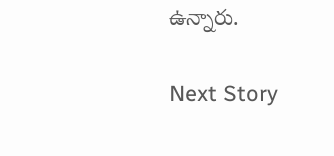ఉన్నారు.

Next Story